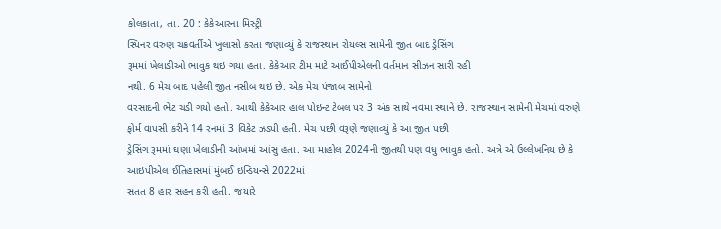કોલકાતા, તા. 20 : કેકેઆરના મિસ્ટ્રી
સ્પિનર વરુણ ચક્રવર્તીએ ખુલાસો કરતા જણાવ્યું કે રાજસ્થાન રોયલ્સ સામેની જીત બાદ ડ્રેસિંગ
રૂમમાં ખેલાડીઓ ભાવુક થઇ ગયા હતા. કેકેઆર ટીમ માટે આઈપીએલની વર્તમાન સીઝન સારી રહી
નથી. 6 મેચ બાદ પહેલી જીત નસીબ થઇ છે. એક મેચ પંજાબ સામેનો
વરસાદની ભેટ ચડી ગયો હતો. આથી કેકેઆર હાલ પોઇન્ટ ટેબલ પર 3 અંક સાથે નવમા સ્થાને છે. રાજસ્થાન સામેની મેચમાં વરુણે
ફોર્મ વાપસી કરીને 14 રનમાં 3 વિકેટ ઝડપી હતી. મેચ પછી વરૂણે જણાવ્યું કે આ જીત પછી
ડ્રેસિંગ રૂમમાં ઘણા ખેલાડીની આંખમાં આંસુ હતા. આ માહોલ 2024ની જીતથી પણ વધુ ભાવુક હતો. અત્રે એ ઉલ્લેખનિય છે કે
આઇપીએલ ઈતિહાસમાં મુંબઈ ઇન્ડિયન્સે 2022માં
સતત 8 હાર સહન કરી હતી. જયારે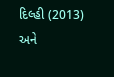દિલ્હી (2013) અને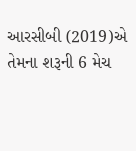આરસીબી (2019)એ
તેમના શરૂની 6 મેચ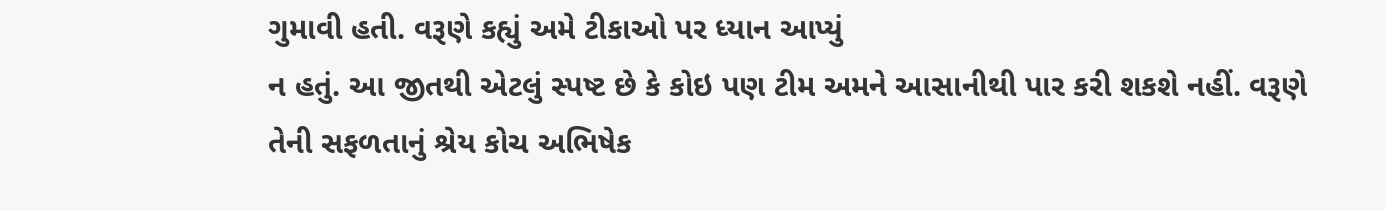ગુમાવી હતી. વરૂણે કહ્યું અમે ટીકાઓ પર ધ્યાન આપ્યું
ન હતું. આ જીતથી એટલું સ્પષ્ટ છે કે કોઇ પણ ટીમ અમને આસાનીથી પાર કરી શકશે નહીં. વરૂણે
તેની સફળતાનું શ્રેય કોચ અભિષેક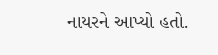નાયરને આપ્યો હતો.